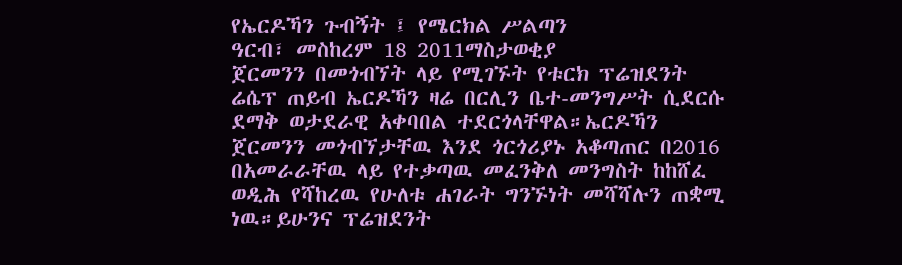የኤርዶኻን ጉብኝት ፤ የሜርክል ሥልጣን
ዓርብ፣ መስከረም 18 2011ማስታወቂያ
ጀርመንን በመጎብኘት ላይ የሚገኙት የቱርክ ፕሬዝደንት ሬሴፕ ጠይብ ኤርዶኻን ዛሬ በርሊን ቤተ-መንግሥት ሲደርሱ ደማቅ ወታደራዊ አቀባበል ተደርጎላቸዋል።ኤርዶኻን ጀርመንን መጎብኘታቸዉ እንደ ጎርጎሪያኑ አቆጣጠር በ2016 በአመራራቸዉ ላይ የተቃጣዉ መፈንቅለ መንግስት ከከሸፈ ወዲሕ የሻከረዉ የሁለቱ ሐገራት ግንኙነት መሻሻሉን ጠቋሚ ነዉ።ይሁንና ፕሬዝደንት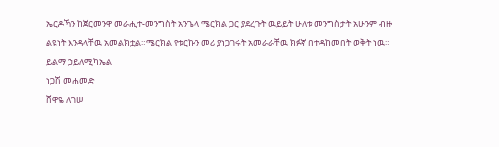ኤርዶኻን ከጀርመንዋ መራሒተ-መንግስት አንጌላ ሜርክል ጋር ያደረጉት ዉይይት ሁለቱ መንግስታት አሁንም ብዙ ልዩነት እንዳላቸዉ አመልክቷል።ሜርክል የቱርኩን መሪ ያነጋገሩት አመራራቸዉ ክፉኛ በተዳከመበት ወቅት ነዉ።
ይልማ ኃይለሚካኤል
ነጋሽ መሐመድ
ሸዋዬ ለገሠ